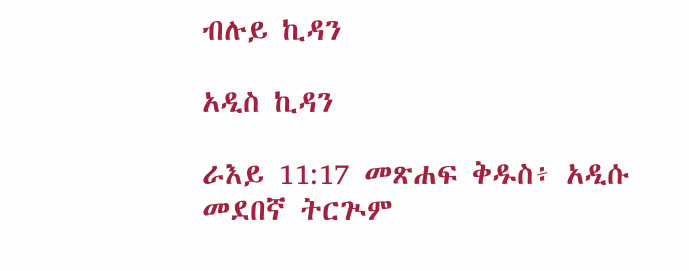ብሉይ ኪዳን

አዲስ ኪዳን

ራእይ 11:17 መጽሐፍ ቅዱስ፥ አዲሱ መደበኛ ትርጒም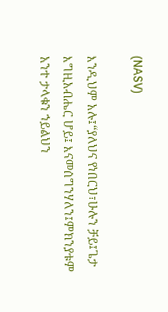(NASV)

እንዲህም አሉ፤“ያለህና የነበርህ፣ሁሉን ቻይ፤ጌታ እግዚአብሔር ሆይ፤ እናመሰግንሃለን፤ምክንያቱም አንተ ታላቁን ኀይልህን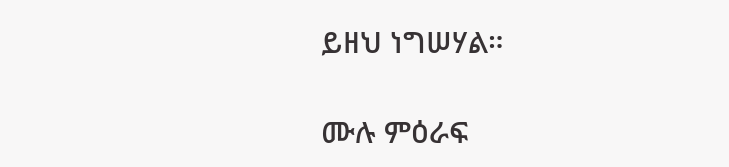ይዘህ ነግሠሃል።

ሙሉ ምዕራፍ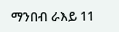ማንበብ ራእይ 11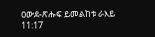ዐውደ-ጽሑፍ ይመልከቱ ራእይ 11:17